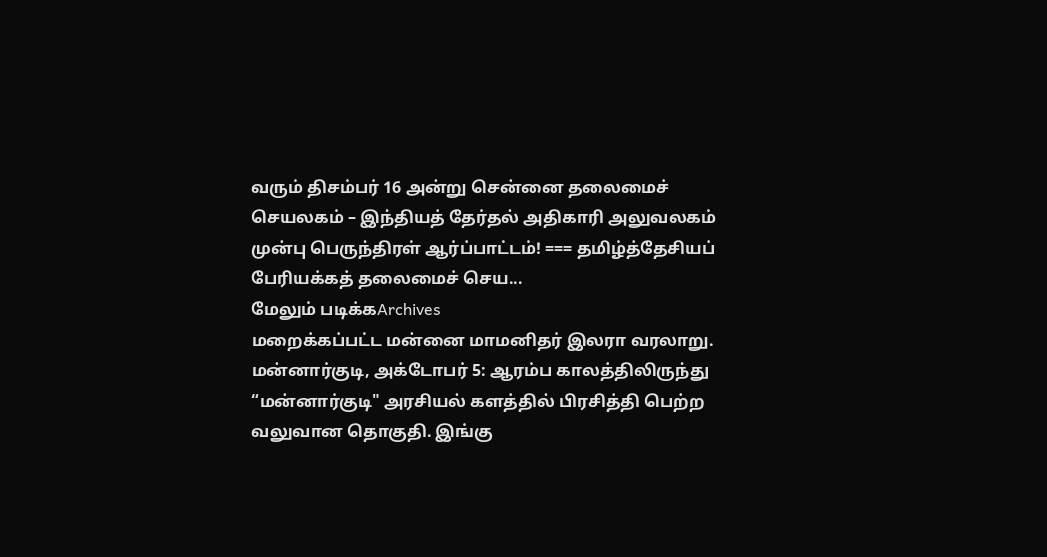வரும் திசம்பர் 16 அன்று சென்னை தலைமைச் செயலகம் – இந்தியத் தேர்தல் அதிகாரி அலுவலகம் முன்பு பெருந்திரள் ஆர்ப்பாட்டம்! === தமிழ்த்தேசியப் பேரியக்கத் தலைமைச் செய...
மேலும் படிக்கArchives
மறைக்கப்பட்ட மன்னை மாமனிதர் இலரா வரலாறு.
மன்னார்குடி, அக்டோபர் 5: ஆரம்ப காலத்திலிருந்து “மன்னார்குடி" அரசியல் களத்தில் பிரசித்தி பெற்ற வலுவான தொகுதி. இங்கு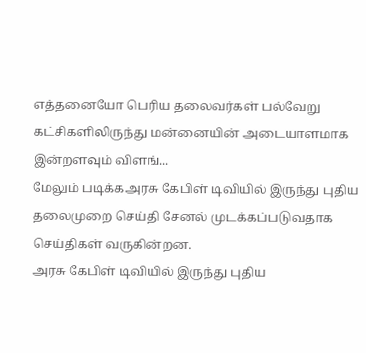எத்தனையோ பெரிய தலைவர்கள் பல்வேறு கட்சிகளிலிருந்து மன்னையின் அடையாளமாக இன்றளவும் விளங்...
மேலும் படிக்கஅரசு கேபிள் டிவியில் இருந்து புதிய தலைமுறை செய்தி சேனல் முடக்கப்படுவதாக செய்திகள் வருகின்றன.
அரசு கேபிள் டிவியில் இருந்து புதிய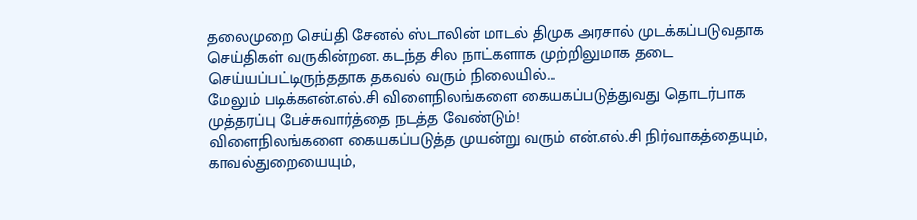தலைமுறை செய்தி சேனல் ஸ்டாலின் மாடல் திமுக அரசால் முடக்கப்படுவதாக செய்திகள் வருகின்றன. கடந்த சில நாட்களாக முற்றிலுமாக தடை செய்யப்பட்டிருந்ததாக தகவல் வரும் நிலையில்...
மேலும் படிக்கஎன்.எல்.சி விளைநிலங்களை கையகப்படுத்துவது தொடர்பாக முத்தரப்பு பேச்சுவார்த்தை நடத்த வேண்டும்!
விளைநிலங்களை கையகப்படுத்த முயன்று வரும் என்.எல்.சி நிர்வாகத்தையும், காவல்துறையையும்,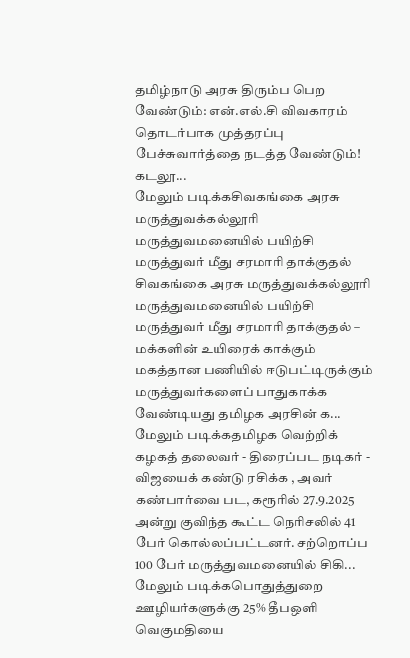தமிழ்நாடு அரசு திரும்ப பெற வேண்டும்: என்.எல்.சி விவகாரம் தொடர்பாக முத்தரப்பு பேச்சுவார்த்தை நடத்த வேண்டும்! கடலூ...
மேலும் படிக்கசிவகங்கை அரசு மருத்துவக்கல்லூரி மருத்துவமனையில் பயிற்சி மருத்துவர் மீது சரமாரி தாக்குதல்
சிவகங்கை அரசு மருத்துவக்கல்லூரி மருத்துவமனையில் பயிற்சி மருத்துவர் மீது சரமாரி தாக்குதல் – மக்களின் உயிரைக் காக்கும் மகத்தான பணியில் ஈடுபட்டிருக்கும் மருத்துவர்களைப் பாதுகாக்க வேண்டியது தமிழக அரசின் க...
மேலும் படிக்கதமிழக வெற்றிக் கழகத் தலைவர் - திரைப்பட நடிகர் - விஜயைக் கண்டு ரசிக்க , அவர் கண்பார்வை பட, கரூரில் 27.9.2025 அன்று குவிந்த கூட்ட நெரிசலில் 41 பேர் கொல்லப்பட்டனர். சற்றொப்ப 100 பேர் மருத்துவமனையில் சிகி...
மேலும் படிக்கபொதுத்துறை ஊழியர்களுக்கு 25% தீபஒளி வெகுமதியை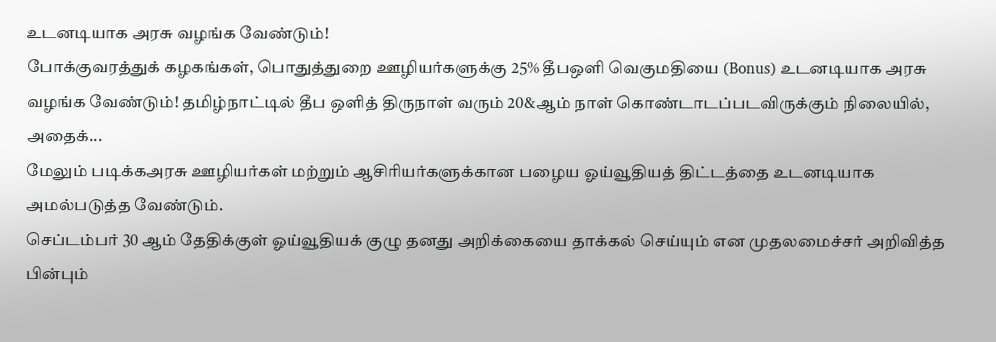உடனடியாக அரசு வழங்க வேண்டும்!
போக்குவரத்துக் கழகங்கள், பொதுத்துறை ஊழியர்களுக்கு 25% தீபஒளி வெகுமதியை (Bonus) உடனடியாக அரசு வழங்க வேண்டும்! தமிழ்நாட்டில் தீப ஒளித் திருநாள் வரும் 20&ஆம் நாள் கொண்டாடப்படவிருக்கும் நிலையில், அதைக்...
மேலும் படிக்கஅரசு ஊழியர்கள் மற்றும் ஆசிரியர்களுக்கான பழைய ஓய்வூதியத் திட்டத்தை உடனடியாக அமல்படுத்த வேண்டும்.
செப்டம்பர் 30 ஆம் தேதிக்குள் ஓய்வூதியக் குழு தனது அறிக்கையை தாக்கல் செய்யும் என முதலமைச்சர் அறிவித்த பின்பும்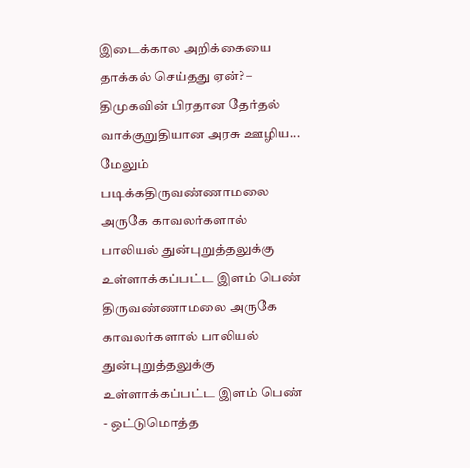இடைக்கால அறிக்கையை தாக்கல் செய்தது ஏன்? – திமுகவின் பிரதான தேர்தல் வாக்குறுதியான அரசு ஊழிய...
மேலும் படிக்கதிருவண்ணாமலை அருகே காவலர்களால் பாலியல் துன்புறுத்தலுக்கு உள்ளாக்கப்பட்ட இளம் பெண்
திருவண்ணாமலை அருகே காவலர்களால் பாலியல் துன்புறுத்தலுக்கு உள்ளாக்கப்பட்ட இளம் பெண் - ஒட்டுமொத்த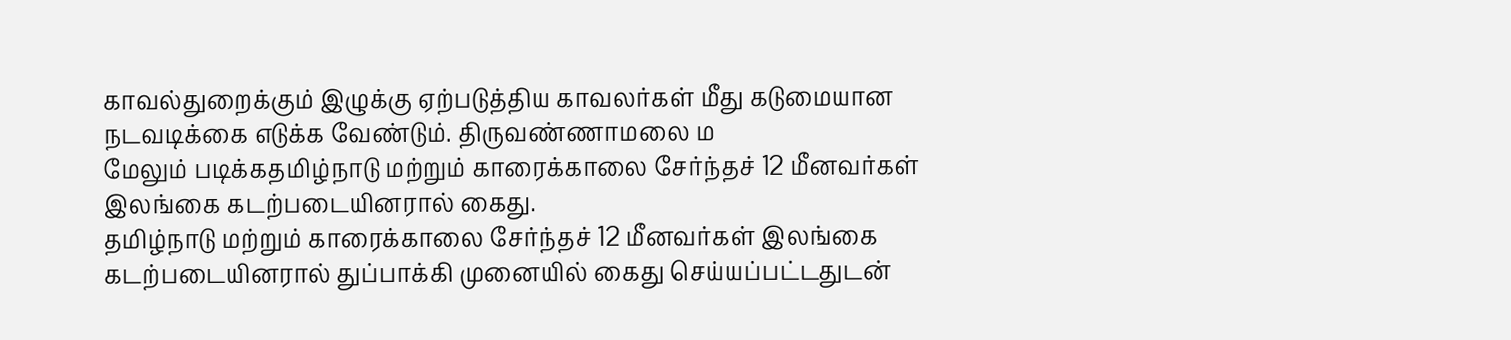காவல்துறைக்கும் இழுக்கு ஏற்படுத்திய காவலர்கள் மீது கடுமையான நடவடிக்கை எடுக்க வேண்டும். திருவண்ணாமலை ம
மேலும் படிக்கதமிழ்நாடு மற்றும் காரைக்காலை சேர்ந்தச் 12 மீனவர்கள் இலங்கை கடற்படையினரால் கைது.
தமிழ்நாடு மற்றும் காரைக்காலை சேர்ந்தச் 12 மீனவர்கள் இலங்கை கடற்படையினரால் துப்பாக்கி முனையில் கைது செய்யப்பட்டதுடன்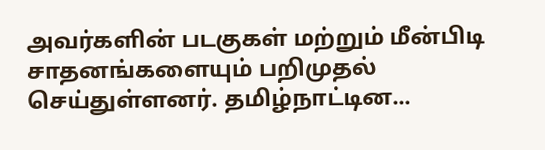அவர்களின் படகுகள் மற்றும் மீன்பிடி சாதனங்களையும் பறிமுதல் செய்துள்ளனர். தமிழ்நாட்டின...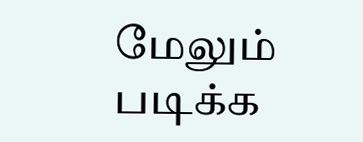மேலும் படிக்க